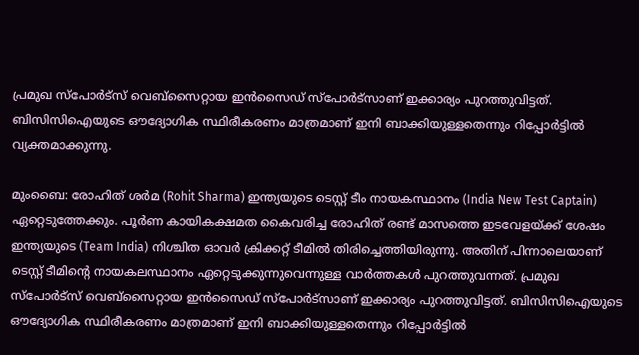പ്രമുഖ സ്‌പോര്‍ട്‌സ് വെബ്‌സൈറ്റായ ഇന്‍സൈഡ് സ്‌പോര്‍ട്‌സാണ് ഇക്കാര്യം പുറത്തുവിട്ടത്. ബിസിസിഐയുടെ ഔദ്യോഗിക സ്ഥിരീകരണം മാത്രമാണ് ഇനി ബാക്കിയുള്ളതെന്നും റിപ്പോര്‍ട്ടില്‍ വ്യക്തമാക്കുന്നു.

മുംബൈ: രോഹിത് ശര്‍മ (Rohit Sharma) ഇന്ത്യയുടെ ടെസ്റ്റ് ടീം നായകസ്ഥാനം (India New Test Captain) ഏറ്റെടുത്തേക്കും. പൂര്‍ണ കായികക്ഷമത കൈവരിച്ച രോഹിത് രണ്ട് മാസത്തെ ഇടവേളയ്ക്ക് ശേഷം ഇന്ത്യയുടെ (Team India) നിശ്ചിത ഓവര്‍ ക്രിക്കറ്റ് ടീമില്‍ തിരിച്ചെത്തിയിരുന്നു. അതിന് പിന്നാലെയാണ് ടെസ്റ്റ് ടീമിന്റെ നായകലസ്ഥാനം ഏറ്റെടുക്കുന്നുവെന്നുള്ള വാര്‍ത്തകള്‍ പുറത്തുവന്നത്. പ്രമുഖ സ്‌പോര്‍ട്‌സ് വെബ്‌സൈറ്റായ ഇന്‍സൈഡ് സ്‌പോര്‍ട്‌സാണ് ഇക്കാര്യം പുറത്തുവിട്ടത്. ബിസിസിഐയുടെ ഔദ്യോഗിക സ്ഥിരീകരണം മാത്രമാണ് ഇനി ബാക്കിയുള്ളതെന്നും റിപ്പോര്‍ട്ടില്‍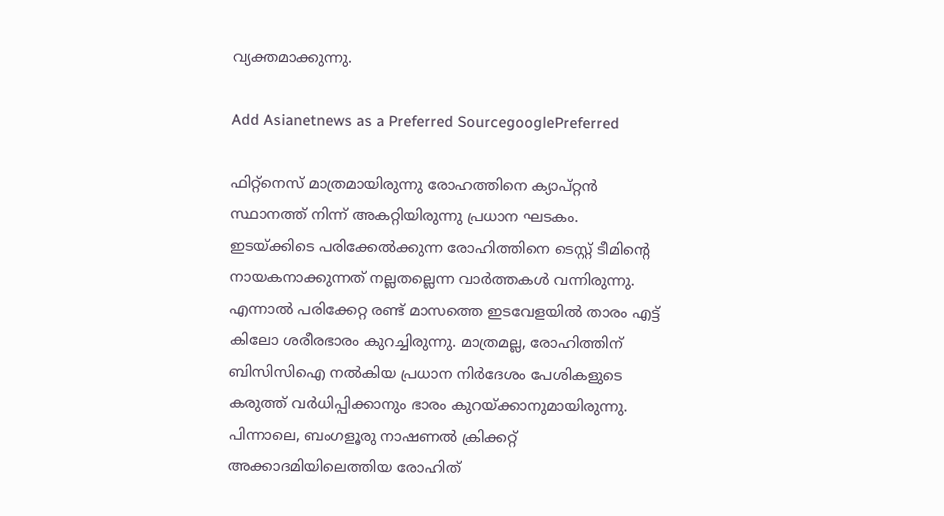വ്യക്തമാക്കുന്നു.

Add Asianetnews as a Preferred SourcegooglePreferred

ഫിറ്റ്‌നെസ് മാത്രമായിരുന്നു രോഹത്തിനെ ക്യാപ്റ്റന്‍ സ്ഥാനത്ത് നിന്ന് അകറ്റിയിരുന്നു പ്രധാന ഘടകം. ഇടയ്ക്കിടെ പരിക്കേല്‍ക്കുന്ന രോഹിത്തിനെ ടെസ്റ്റ് ടീമിന്റെ നായകനാക്കുന്നത് നല്ലതല്ലെന്ന വാര്‍ത്തകള്‍ വന്നിരുന്നു. എന്നാല്‍ പരിക്കേറ്റ രണ്ട് മാസത്തെ ഇടവേളയില്‍ താരം എട്ട് കിലോ ശരീരഭാരം കുറച്ചിരുന്നു. മാത്രമല്ല, രോഹിത്തിന് ബിസിസിഐ നല്‍കിയ പ്രധാന നിര്‍ദേശം പേശികളുടെ കരുത്ത് വര്‍ധിപ്പിക്കാനും ഭാരം കുറയ്ക്കാനുമായിരുന്നു. പിന്നാലെ, ബംഗളൂരു നാഷണല്‍ ക്രിക്കറ്റ് അക്കാദമിയിലെത്തിയ രോഹിത്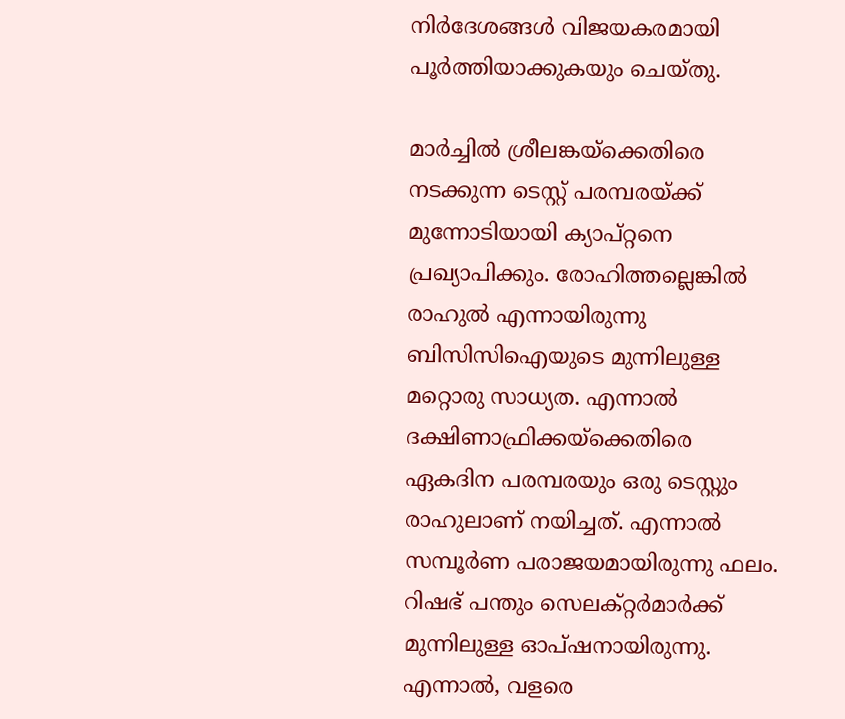നിര്‍ദേശങ്ങള്‍ വിജയകരമായി പൂര്‍ത്തിയാക്കുകയും ചെയ്തു.

മാര്‍ച്ചില്‍ ശ്രീലങ്കയ്‌ക്കെതിരെ നടക്കുന്ന ടെസ്റ്റ് പരമ്പരയ്ക്ക് മുന്നോടിയായി ക്യാപ്റ്റനെ പ്രഖ്യാപിക്കും. രോഹിത്തല്ലെങ്കില്‍ രാഹുല്‍ എന്നായിരുന്നു ബിസിസിഐയുടെ മുന്നിലുള്ള മറ്റൊരു സാധ്യത. എന്നാല്‍ ദക്ഷിണാഫ്രിക്കയ്‌ക്കെതിരെ ഏകദിന പരമ്പരയും ഒരു ടെസ്റ്റും രാഹുലാണ് നയിച്ചത്. എന്നാല്‍ സമ്പൂര്‍ണ പരാജയമായിരുന്നു ഫലം. റിഷഭ് പന്തും സെലക്റ്റര്‍മാര്‍ക്ക് മുന്നിലുള്ള ഓപ്ഷനായിരുന്നു. എന്നാല്‍, വളരെ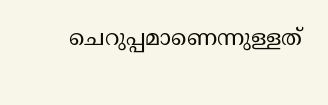ചെറുപ്പമാണെന്നുള്ളത്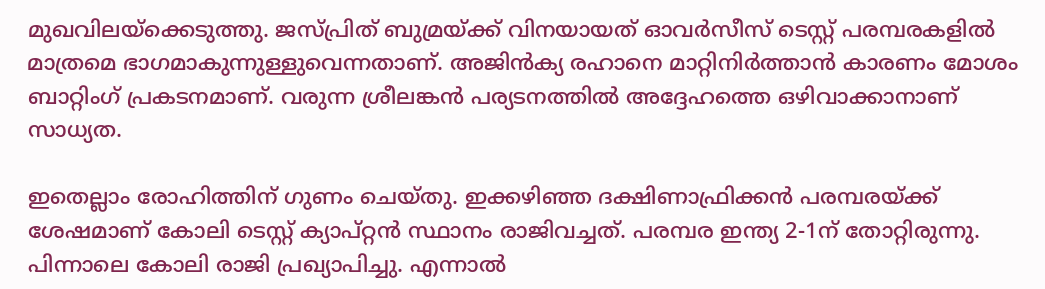മുഖവിലയ്‌ക്കെടുത്തു. ജസ്പ്രിത് ബുമ്രയ്ക്ക് വിനയായത് ഓവര്‍സീസ് ടെസ്റ്റ് പരമ്പരകളില്‍ മാത്രമെ ഭാഗമാകുന്നുള്ളുവെന്നതാണ്. അജിന്‍ക്യ രഹാനെ മാറ്റിനിര്‍ത്താന്‍ കാരണം മോശം ബാറ്റിംഗ് പ്രകടനമാണ്. വരുന്ന ശ്രീലങ്കന്‍ പര്യടനത്തില്‍ അദ്ദേഹത്തെ ഒഴിവാക്കാനാണ് സാധ്യത.

ഇതെല്ലാം രോഹിത്തിന് ഗുണം ചെയ്തു. ഇക്കഴിഞ്ഞ ദക്ഷിണാഫ്രിക്കന്‍ പരമ്പരയ്ക്ക് ശേഷമാണ് കോലി ടെസ്റ്റ് ക്യാപ്റ്റന്‍ സ്ഥാനം രാജിവച്ചത്. പരമ്പര ഇന്ത്യ 2-1ന് തോറ്റിരുന്നു. പിന്നാലെ കോലി രാജി പ്രഖ്യാപിച്ചു. എന്നാല്‍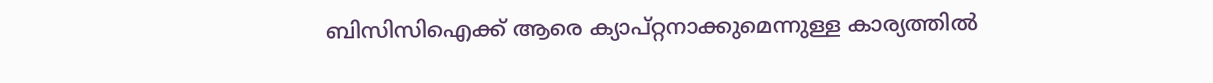ബിസിസിഐക്ക് ആരെ ക്യാപ്റ്റനാക്കുമെന്നുള്ള കാര്യത്തില്‍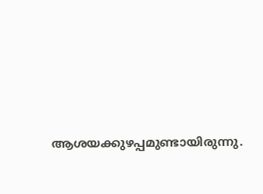ആശയക്കുഴപ്പമുണ്ടായിരുന്നു.